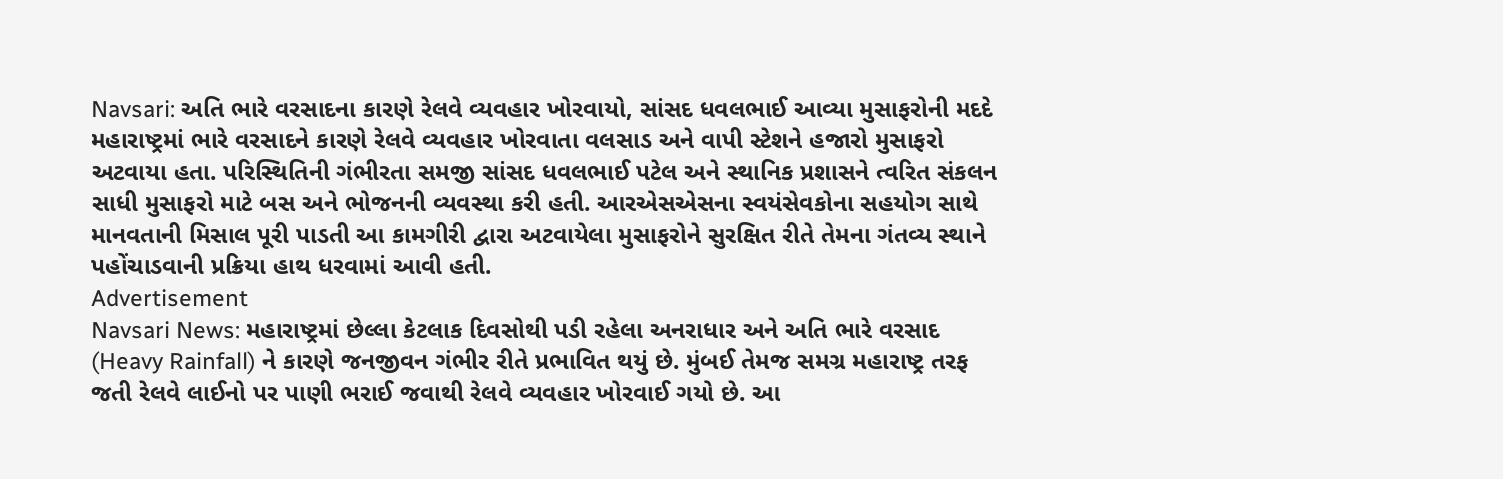Navsari: અતિ ભારે વરસાદના કારણે રેલવે વ્યવહાર ખોરવાયો, સાંસદ ધવલભાઈ આવ્યા મુસાફરોની મદદે
મહારાષ્ટ્રમાં ભારે વરસાદને કારણે રેલવે વ્યવહાર ખોરવાતા વલસાડ અને વાપી સ્ટેશને હજારો મુસાફરો અટવાયા હતા. પરિસ્થિતિની ગંભીરતા સમજી સાંસદ ધવલભાઈ પટેલ અને સ્થાનિક પ્રશાસને ત્વરિત સંકલન સાધી મુસાફરો માટે બસ અને ભોજનની વ્યવસ્થા કરી હતી. આરએસએસના સ્વયંસેવકોના સહયોગ સાથે માનવતાની મિસાલ પૂરી પાડતી આ કામગીરી દ્વારા અટવાયેલા મુસાફરોને સુરક્ષિત રીતે તેમના ગંતવ્ય સ્થાને પહોંચાડવાની પ્રક્રિયા હાથ ધરવામાં આવી હતી.
Advertisement
Navsari News: મહારાષ્ટ્રમાં છેલ્લા કેટલાક દિવસોથી પડી રહેલા અનરાધાર અને અતિ ભારે વરસાદ (Heavy Rainfall) ને કારણે જનજીવન ગંભીર રીતે પ્રભાવિત થયું છે. મુંબઈ તેમજ સમગ્ર મહારાષ્ટ્ર તરફ જતી રેલવે લાઈનો પર પાણી ભરાઈ જવાથી રેલવે વ્યવહાર ખોરવાઈ ગયો છે. આ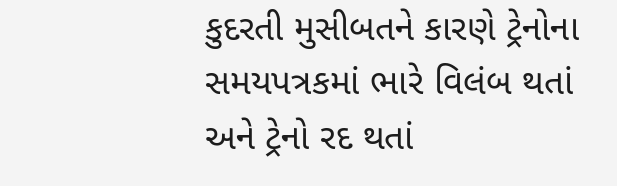કુદરતી મુસીબતને કારણે ટ્રેનોના સમયપત્રકમાં ભારે વિલંબ થતાં અને ટ્રેનો રદ થતાં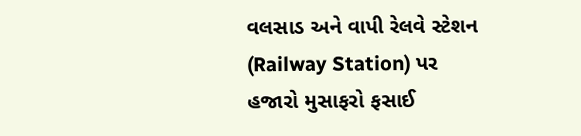વલસાડ અને વાપી રેલવે સ્ટેશન (Railway Station) પર હજારો મુસાફરો ફસાઈ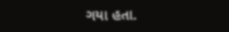ગયા હતા.